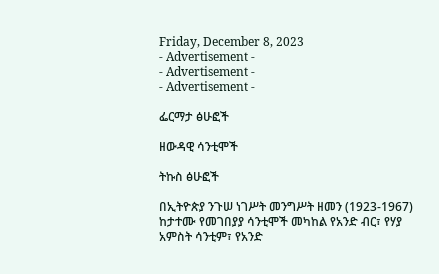Friday, December 8, 2023
- Advertisement -
- Advertisement -
- Advertisement -

ፌርማታ ፅሁፎች

ዘውዳዊ ሳንቲሞች

ትኩስ ፅሁፎች

በኢትዮጵያ ንጉሠ ነገሥት መንግሥት ዘመን (1923-1967) ከታተሙ የመገበያያ ሳንቲሞች መካከል የአንድ ብር፣ የሃያ አምስት ሳንቲም፣ የአንድ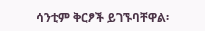ሳንቲም ቅርፆች ይገኙባቸዋል፡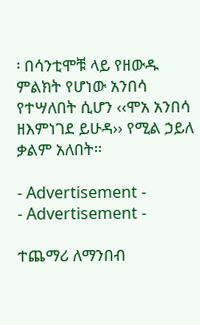፡ በሳንቲሞቹ ላይ የዘውዱ ምልክት የሆነው አንበሳ የተሣለበት ሲሆን ‹‹ሞአ አንበሳ ዘእምነገደ ይሁዳ›› የሚል ኃይለ ቃልም አለበት፡፡

- Advertisement -
- Advertisement -

ተጨማሪ ለማንበብ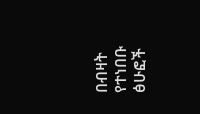በብዛት የተነበቡ ፅሁፎች